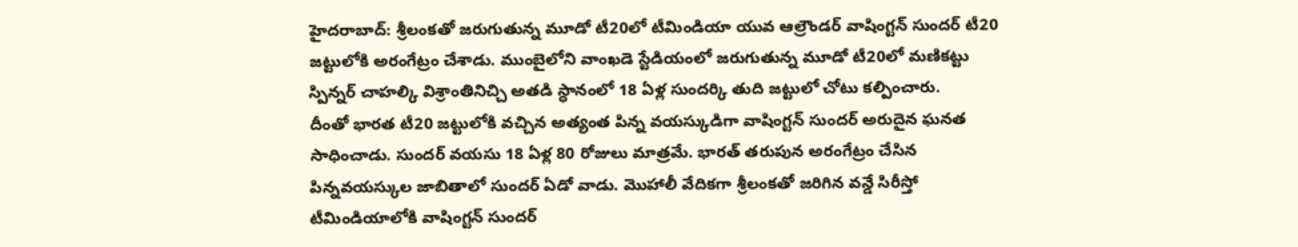హైదరాబాద్: శ్రీలంకతో జరుగుతున్న మూడో టీ20లో టీమిండియా యువ ఆల్రౌండర్ వాషింగ్టన్ సుందర్ టీ20 జట్టులోకి అరంగేట్రం చేశాడు. ముంబైలోని వాంఖడె స్టేడియంలో జరుగుతున్న మూడో టీ20లో మణికట్టు స్పిన్నర్ చాహల్కి విశ్రాంతినిచ్చి అతడి స్ధానంలో 18 ఏళ్ల సుందర్కి తుది జట్టులో చోటు కల్పించారు.
దీంతో భారత టీ20 జట్టులోకి వచ్చిన అత్యంత పిన్న వయస్కుడిగా వాషింగ్టన్ సుందర్ అరుదైన ఘనత సాధించాడు. సుందర్ వయసు 18 ఏళ్ల 80 రోజులు మాత్రమే. భారత్ తరుపున అరంగేట్రం చేసిన పిన్నవయస్కుల జాబితాలో సుందర్ ఏడో వాడు. మొహాలీ వేదికగా శ్రీలంకతో జరిగిన వన్డే సిరీస్తో టీమిండియాలోకి వాషింగ్టన్ సుందర్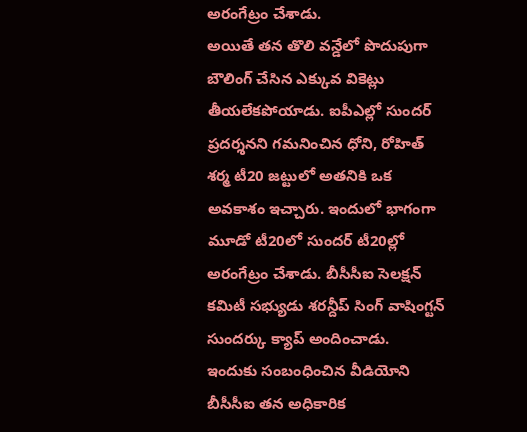అరంగేట్రం చేశాడు.
అయితే తన తొలి వన్డేలో పొదుపుగా బౌలింగ్ చేసిన ఎక్కువ వికెట్లు తీయలేకపోయాడు. ఐపీఎల్లో సుందర్ ప్రదర్శనని గమనించిన ధోని, రోహిత్ శర్మ టీ20 జట్టులో అతనికి ఒక అవకాశం ఇచ్చారు. ఇందులో భాగంగా మూడో టీ20లో సుందర్ టీ20ల్లో అరంగేట్రం చేశాడు. బీసీసీఐ సెలక్షన్ కమిటీ సభ్యుడు శరన్దీప్ సింగ్ వాషింగ్టన్ సుందర్కు క్యాప్ అందించాడు.
ఇందుకు సంబంధించిన వీడియోని బీసీసీఐ తన అధికారిక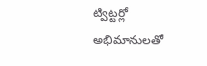ట్విట్టర్లో అభిమానులతో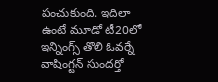పంచుకుంది. ఇదిలా ఉంటే మూడో టీ20లో ఇన్నింగ్స్ తొలి ఓవర్నే వాషింగ్టన్ సుందర్తో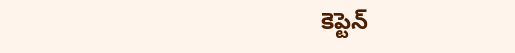కెప్టెన్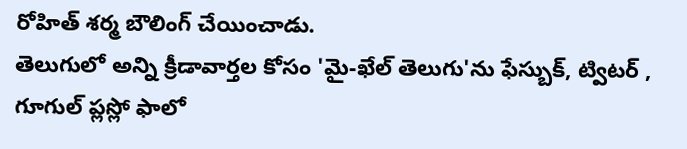రోహిత్ శర్మ బౌలింగ్ చేయించాడు.
తెలుగులో అన్ని క్రీడావార్తల కోసం 'మై-ఖేల్ తెలుగు'ను ఫేస్బుక్, ట్విటర్ , గూగుల్ ప్లస్లో ఫాలో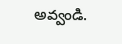అవ్వండి.